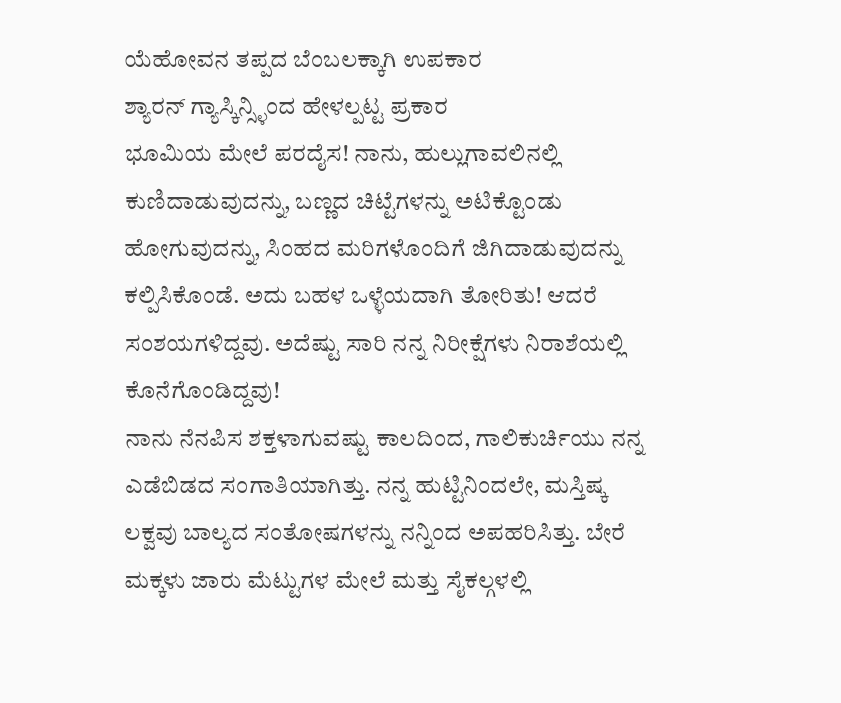ಯೆಹೋವನ ತಪ್ಪದ ಬೆಂಬಲಕ್ಕಾಗಿ ಉಪಕಾರ
ಶ್ಯಾರನ್ ಗ್ಯಾಸ್ಕಿನ್ಸ್ಳಿಂದ ಹೇಳಲ್ಪಟ್ಟ ಪ್ರಕಾರ
ಭೂಮಿಯ ಮೇಲೆ ಪರದೈಸ! ನಾನು, ಹುಲ್ಲುಗಾವಲಿನಲ್ಲಿ ಕುಣಿದಾಡುವುದನ್ನು, ಬಣ್ಣದ ಚಿಟ್ಟೆಗಳನ್ನು ಅಟಿಕ್ಟೊಂಡು ಹೋಗುವುದನ್ನು, ಸಿಂಹದ ಮರಿಗಳೊಂದಿಗೆ ಜಿಗಿದಾಡುವುದನ್ನು ಕಲ್ಪಿಸಿಕೊಂಡೆ. ಅದು ಬಹಳ ಒಳ್ಳೆಯದಾಗಿ ತೋರಿತು! ಆದರೆ ಸಂಶಯಗಳಿದ್ದವು. ಅದೆಷ್ಟು ಸಾರಿ ನನ್ನ ನಿರೀಕ್ಷೆಗಳು ನಿರಾಶೆಯಲ್ಲಿ ಕೊನೆಗೊಂಡಿದ್ದವು!
ನಾನು ನೆನಪಿಸ ಶಕ್ತಳಾಗುವಷ್ಟು ಕಾಲದಿಂದ, ಗಾಲಿಕುರ್ಚಿಯು ನನ್ನ ಎಡೆಬಿಡದ ಸಂಗಾತಿಯಾಗಿತ್ತು. ನನ್ನ ಹುಟ್ಟಿನಿಂದಲೇ, ಮಸ್ತಿಷ್ಕ ಲಕ್ವವು ಬಾಲ್ಯದ ಸಂತೋಷಗಳನ್ನು ನನ್ನಿಂದ ಅಪಹರಿಸಿತ್ತು. ಬೇರೆ ಮಕ್ಕಳು ಜಾರು ಮೆಟ್ಟುಗಳ ಮೇಲೆ ಮತ್ತು ಸೈಕಲ್ಗಳಲ್ಲಿ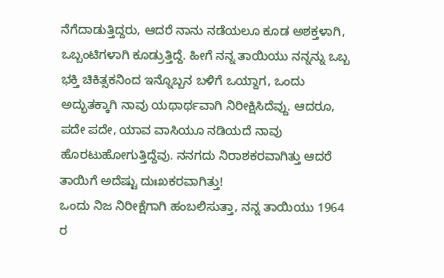ನೆಗೆದಾಡುತ್ತಿದ್ದರು, ಆದರೆ ನಾನು ನಡೆಯಲೂ ಕೂಡ ಅಶಕ್ತಳಾಗಿ, ಒಬ್ಬಂಟಿಗಳಾಗಿ ಕೂಡ್ರುತ್ತಿದ್ದೆ. ಹೀಗೆ ನನ್ನ ತಾಯಿಯು ನನ್ನನ್ನು ಒಬ್ಬ ಭಕ್ತಿ ಚಿಕಿತ್ಸಕನಿಂದ ಇನ್ನೊಬ್ಬನ ಬಳಿಗೆ ಒಯ್ದಾಗ, ಒಂದು ಅದ್ಭುತಕ್ಕಾಗಿ ನಾವು ಯಥಾರ್ಥವಾಗಿ ನಿರೀಕ್ಷಿಸಿದೆವ್ದು. ಆದರೂ, ಪದೇ ಪದೇ, ಯಾವ ವಾಸಿಯೂ ನಡಿಯದೆ ನಾವು ಹೊರಟುಹೋಗುತ್ತಿದ್ದೆವು. ನನಗದು ನಿರಾಶಕರವಾಗಿತ್ತು ಆದರೆ ತಾಯಿಗೆ ಅದೆಷ್ಟು ದುಃಖಕರವಾಗಿತ್ತು!
ಒಂದು ನಿಜ ನಿರೀಕ್ಷೆಗಾಗಿ ಹಂಬಲಿಸುತ್ತಾ, ನನ್ನ ತಾಯಿಯು 1964 ರ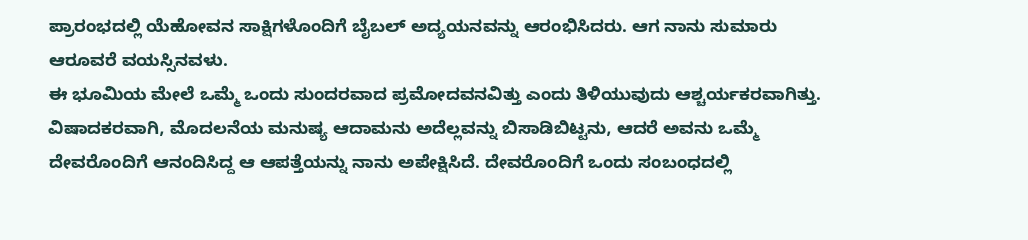ಪ್ರಾರಂಭದಲ್ಲಿ ಯೆಹೋವನ ಸಾಕ್ಷಿಗಳೊಂದಿಗೆ ಬೈಬಲ್ ಅದ್ಯಯನವನ್ನು ಆರಂಭಿಸಿದರು. ಆಗ ನಾನು ಸುಮಾರು ಆರೂವರೆ ವಯಸ್ಸಿನವಳು.
ಈ ಭೂಮಿಯ ಮೇಲೆ ಒಮ್ಮೆ ಒಂದು ಸುಂದರವಾದ ಪ್ರಮೋದವನವಿತ್ತು ಎಂದು ತಿಳಿಯುವುದು ಆಶ್ಚರ್ಯಕರವಾಗಿತ್ತು. ವಿಷಾದಕರವಾಗಿ, ಮೊದಲನೆಯ ಮನುಷ್ಯ ಆದಾಮನು ಅದೆಲ್ಲವನ್ನು ಬಿಸಾಡಿಬಿಟ್ಟನು, ಆದರೆ ಅವನು ಒಮ್ಮೆ ದೇವರೊಂದಿಗೆ ಆನಂದಿಸಿದ್ದ ಆ ಆಪತ್ತೆಯನ್ನು ನಾನು ಅಪೇಕ್ಷಿಸಿದೆ. ದೇವರೊಂದಿಗೆ ಒಂದು ಸಂಬಂಧದಲ್ಲಿ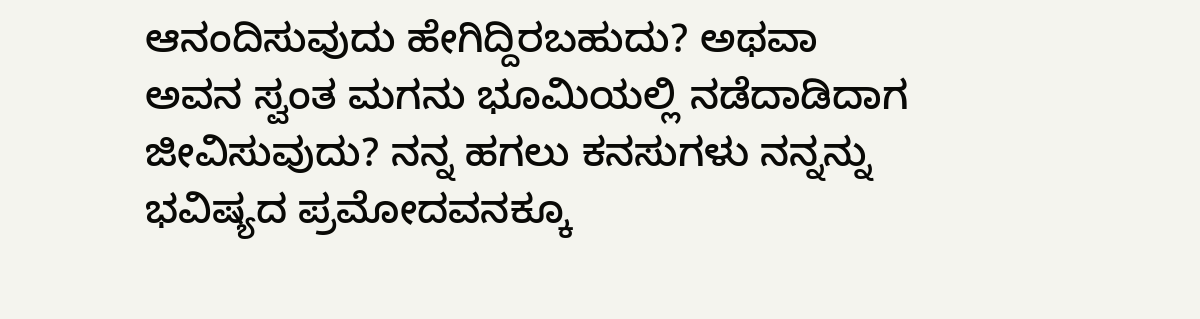ಆನಂದಿಸುವುದು ಹೇಗಿದ್ದಿರಬಹುದು? ಅಥವಾ ಅವನ ಸ್ವಂತ ಮಗನು ಭೂಮಿಯಲ್ಲಿ ನಡೆದಾಡಿದಾಗ ಜೀವಿಸುವುದು? ನನ್ನ ಹಗಲು ಕನಸುಗಳು ನನ್ನನ್ನು ಭವಿಷ್ಯದ ಪ್ರಮೋದವನಕ್ಕೂ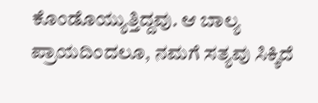ಕೊಂಡೊಯ್ಯುತ್ತಿದ್ದವು. ಆ ಬಾಲ್ಯ ಪ್ರಾಯದಿಂದಲೂ, ನಮಗೆ ಸತ್ಯವು ಸಿಕ್ಕಿದೆ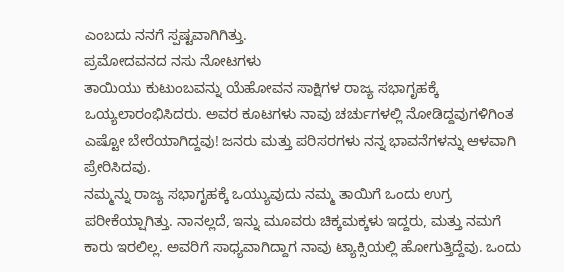ಎಂಬದು ನನಗೆ ಸ್ಪಷ್ಟವಾಗಿಗಿತ್ತು.
ಪ್ರಮೋದವನದ ನಸು ನೋಟಗಳು
ತಾಯಿಯು ಕುಟುಂಬವನ್ನು ಯೆಹೋವನ ಸಾಕ್ಷಿಗಳ ರಾಜ್ಯ ಸಭಾಗೃಹಕ್ಕೆ ಒಯ್ಯಲಾರಂಭಿಸಿದರು. ಅವರ ಕೂಟಗಳು ನಾವು ಚರ್ಚುಗಳಲ್ಲಿ ನೋಡಿದ್ದವುಗಳಿಗಿಂತ ಎಷ್ಟೋ ಬೇರೆಯಾಗಿದ್ದವು! ಜನರು ಮತ್ತು ಪರಿಸರಗಳು ನನ್ನ ಭಾವನೆಗಳನ್ನು ಆಳವಾಗಿ ಪ್ರೇರಿಸಿದವು.
ನಮ್ಮನ್ನು ರಾಜ್ಯ ಸಭಾಗೃಹಕ್ಕೆ ಒಯ್ಯುವುದು ನಮ್ಮ ತಾಯಿಗೆ ಒಂದು ಉಗ್ರ ಪರೀಕೆಯ್ಷಾಗಿತ್ತು. ನಾನಲ್ಲದೆ, ಇನ್ನು ಮೂವರು ಚಿಕ್ಕಮಕ್ಕಳು ಇದ್ದರು, ಮತ್ತು ನಮಗೆ ಕಾರು ಇರಲಿಲ್ಲ. ಅವರಿಗೆ ಸಾಧ್ಯವಾಗಿದ್ದಾಗ ನಾವು ಟ್ಯಾಕ್ಸಿಯಲ್ಲಿ ಹೋಗುತ್ತಿದ್ದೆವು. ಒಂದು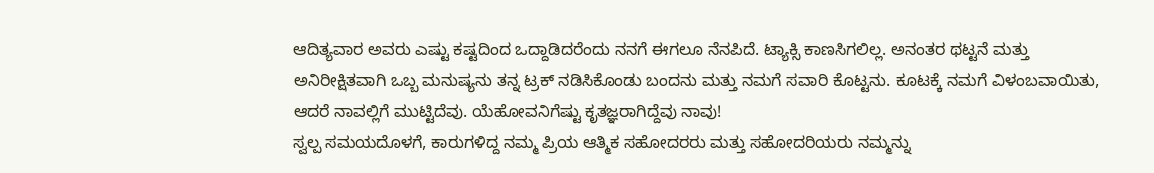ಆದಿತ್ಯವಾರ ಅವರು ಎಷ್ಟು ಕಷ್ಟದಿಂದ ಒದ್ದಾಡಿದರೆಂದು ನನಗೆ ಈಗಲೂ ನೆನಪಿದೆ. ಟ್ಯಾಕ್ಸಿ ಕಾಣಸಿಗಲಿಲ್ಲ. ಅನಂತರ ಥಟ್ಟನೆ ಮತ್ತು ಅನಿರೀಕ್ಷಿತವಾಗಿ ಒಬ್ಬ ಮನುಷ್ಯನು ತನ್ನ ಟ್ರಕ್ ನಡಿಸಿಕೊಂಡು ಬಂದನು ಮತ್ತು ನಮಗೆ ಸವಾರಿ ಕೊಟ್ಟನು. ಕೂಟಕ್ಕೆ ನಮಗೆ ವಿಳಂಬವಾಯಿತು, ಆದರೆ ನಾವಲ್ಲಿಗೆ ಮುಟ್ಟಿದೆವು. ಯೆಹೋವನಿಗೆಷ್ಟು ಕೃತಜ್ಞರಾಗಿದ್ದೆವು ನಾವು!
ಸ್ವಲ್ಪ ಸಮಯದೊಳಗೆ, ಕಾರುಗಳಿದ್ದ ನಮ್ಮ ಪ್ರಿಯ ಆತ್ಮಿಕ ಸಹೋದರರು ಮತ್ತು ಸಹೋದರಿಯರು ನಮ್ಮನ್ನು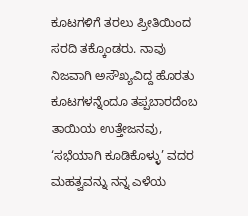ಕೂಟಗಳಿಗೆ ತರಲು ಪ್ರೀತಿಯಿಂದ ಸರದಿ ತಕ್ಕೊಂಡರು. ನಾವು ನಿಜವಾಗಿ ಅಸೌಖ್ಯವಿದ್ದ ಹೊರತು ಕೂಟಗಳನ್ನೆಂದೂ ತಪ್ಪಬಾರದೆಂಬ ತಾಯಿಯ ಉತ್ತೇಜನವು, ‘ಸಭೆಯಾಗಿ ಕೂಡಿಕೊಳ್ಳು’ ವದರ ಮಹತ್ವವನ್ನು ನನ್ನ ಎಳೆಯ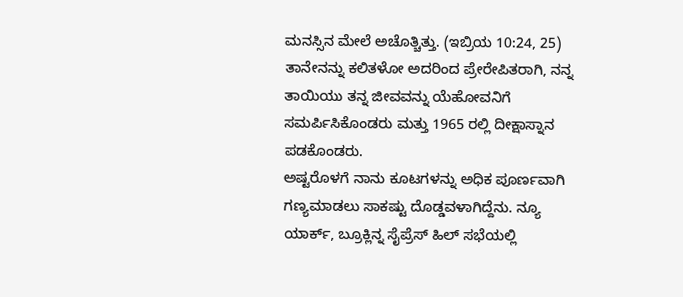ಮನಸ್ಸಿನ ಮೇಲೆ ಅಚೊತ್ಚಿತ್ತು. (ಇಬ್ರಿಯ 10:24, 25) ತಾನೇನನ್ನು ಕಲಿತಳೋ ಅದರಿಂದ ಪ್ರೇರೇಪಿತರಾಗಿ, ನನ್ನ ತಾಯಿಯು ತನ್ನ ಜೀವವನ್ನು ಯೆಹೋವನಿಗೆ ಸಮರ್ಪಿಸಿಕೊಂಡರು ಮತ್ತು 1965 ರಲ್ಲಿ ದೀಕ್ಷಾಸ್ನಾನ ಪಡಕೊಂಡರು.
ಅಷ್ಟರೊಳಗೆ ನಾನು ಕೂಟಗಳನ್ನು ಅಧಿಕ ಪೂರ್ಣವಾಗಿ ಗಣ್ಯಮಾಡಲು ಸಾಕಷ್ಟು ದೊಡ್ಡವಳಾಗಿದ್ದೆನು. ನ್ಯೂ ಯಾರ್ಕ್, ಬ್ರೂಕ್ಲಿನ್ನ ಸೈಪ್ರೆಸ್ ಹಿಲ್ ಸಭೆಯಲ್ಲಿ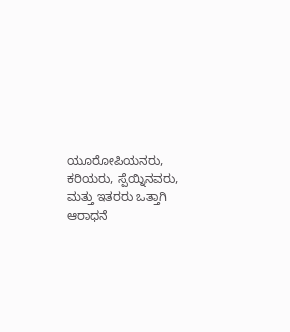ಯೂರೋಪಿಯನರು, ಕರಿಯರು, ಸ್ಪೆಯ್ನಿನವರು, ಮತ್ತು ಇತರರು ಒತ್ತಾಗಿ ಆರಾಧನೆ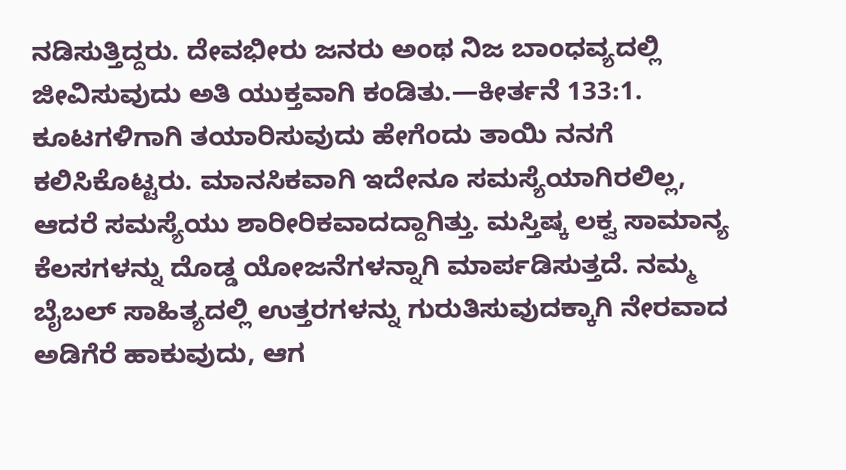ನಡಿಸುತ್ತಿದ್ದರು. ದೇವಭೀರು ಜನರು ಅಂಥ ನಿಜ ಬಾಂಧವ್ಯದಲ್ಲಿ ಜೀವಿಸುವುದು ಅತಿ ಯುಕ್ತವಾಗಿ ಕಂಡಿತು.—ಕೀರ್ತನೆ 133:1.
ಕೂಟಗಳಿಗಾಗಿ ತಯಾರಿಸುವುದು ಹೇಗೆಂದು ತಾಯಿ ನನಗೆ ಕಲಿಸಿಕೊಟ್ಟರು. ಮಾನಸಿಕವಾಗಿ ಇದೇನೂ ಸಮಸ್ಯೆಯಾಗಿರಲಿಲ್ಲ, ಆದರೆ ಸಮಸ್ಯೆಯು ಶಾರೀರಿಕವಾದದ್ದಾಗಿತ್ತು. ಮಸ್ತಿಷ್ಕ ಲಕ್ವ ಸಾಮಾನ್ಯ ಕೆಲಸಗಳನ್ನು ದೊಡ್ಡ ಯೋಜನೆಗಳನ್ನಾಗಿ ಮಾರ್ಪಡಿಸುತ್ತದೆ. ನಮ್ಮ ಬೈಬಲ್ ಸಾಹಿತ್ಯದಲ್ಲಿ ಉತ್ತರಗಳನ್ನು ಗುರುತಿಸುವುದಕ್ಕಾಗಿ ನೇರವಾದ ಅಡಿಗೆರೆ ಹಾಕುವುದು, ಆಗ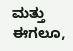ಮತ್ತು ಈಗಲೂ,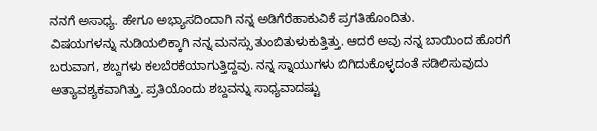ನನಗೆ ಅಸಾಧ್ಯ. ಹೇಗೂ ಅಭ್ಯಾಸದಿಂದಾಗಿ ನನ್ನ ಅಡಿಗೆರೆಹಾಕುವಿಕೆ ಪ್ರಗತಿಹೊಂದಿತು.
ವಿಷಯಗಳನ್ನು ನುಡಿಯಲಿಕ್ಕಾಗಿ ನನ್ನ ಮನಸ್ಸು ತುಂಬಿತುಳುಕುತ್ತಿತ್ತು. ಆದರೆ ಅವು ನನ್ನ ಬಾಯಿಂದ ಹೊರಗೆ ಬರುವಾಗ, ಶಬ್ದಗಳು ಕಲಬೆರಕೆಯಾಗುತ್ತಿದ್ದವು. ನನ್ನ ಸ್ನಾಯುಗಳು ಬಿಗಿದುಕೊಳ್ಳದಂತೆ ಸಡಿಲಿಸುವುದು ಅತ್ಯಾವಶ್ಯಕವಾಗಿತ್ತು. ಪ್ರತಿಯೊಂದು ಶಬ್ದವನ್ನು ಸಾಧ್ಯವಾದಷ್ಟು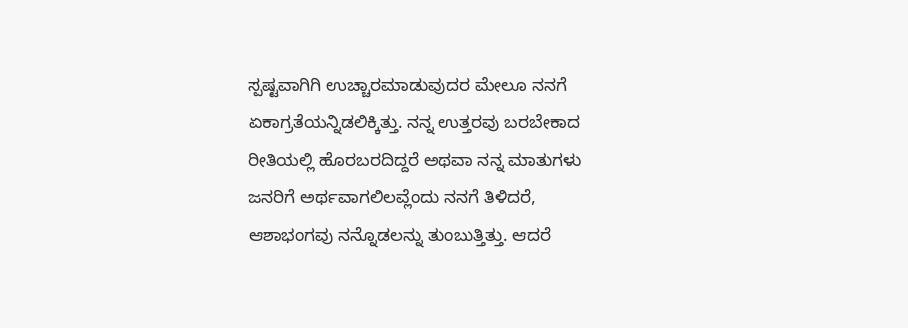ಸ್ಪಷ್ಟವಾಗಿಗಿ ಉಚ್ಚಾರಮಾಡುವುದರ ಮೇಲೂ ನನಗೆ ಏಕಾಗ್ರತೆಯನ್ನಿಡಲಿಕ್ಕಿತ್ತು. ನನ್ನ ಉತ್ತರವು ಬರಬೇಕಾದ ರೀತಿಯಲ್ಲಿ ಹೊರಬರದಿದ್ದರೆ ಅಥವಾ ನನ್ನ ಮಾತುಗಳು ಜನರಿಗೆ ಅರ್ಥವಾಗಲಿಲವ್ಲೆಂದು ನನಗೆ ತಿಳಿದರೆ, ಆಶಾಭಂಗವು ನನ್ನೊಡಲನ್ನು ತುಂಬುತ್ತಿತ್ತು. ಆದರೆ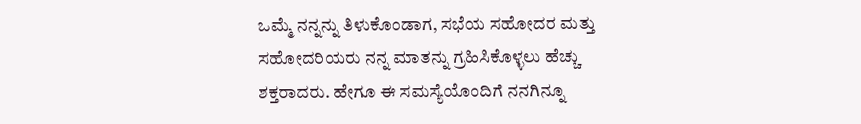ಒಮ್ಮೆ ನನ್ನನ್ನು ತಿಳುಕೊಂಡಾಗ, ಸಭೆಯ ಸಹೋದರ ಮತ್ತು ಸಹೋದರಿಯರು ನನ್ನ ಮಾತನ್ನು ಗ್ರಹಿಸಿಕೊಳ್ಳಲು ಹೆಚ್ಚು ಶಕ್ತರಾದರು. ಹೇಗೂ ಈ ಸಮಸ್ಯೆಯೊಂದಿಗೆ ನನಗಿನ್ನೂ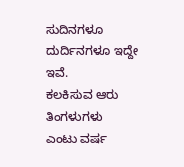ಸುದಿನಗಳೂ ದುರ್ದಿನಗಳೂ ಇದ್ದೇ ಇವೆ.
ಕಲಕಿಸುವ ಆರು ತಿಂಗಳುಗಳು
ಎಂಟು ವರ್ಷ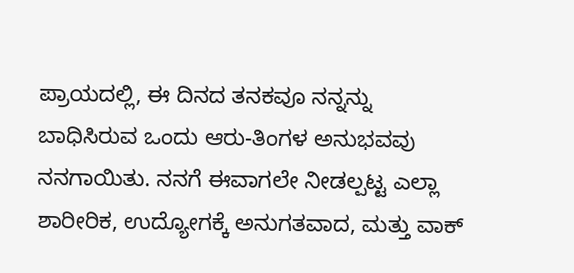ಪ್ರಾಯದಲ್ಲಿ, ಈ ದಿನದ ತನಕವೂ ನನ್ನನ್ನು ಬಾಧಿಸಿರುವ ಒಂದು ಆರು-ತಿಂಗಳ ಅನುಭವವು ನನಗಾಯಿತು. ನನಗೆ ಈವಾಗಲೇ ನೀಡಲ್ಪಟ್ಟ ಎಲ್ಲಾ ಶಾರೀರಿಕ, ಉದ್ಯೋಗಕ್ಕೆ ಅನುಗತವಾದ, ಮತ್ತು ವಾಕ್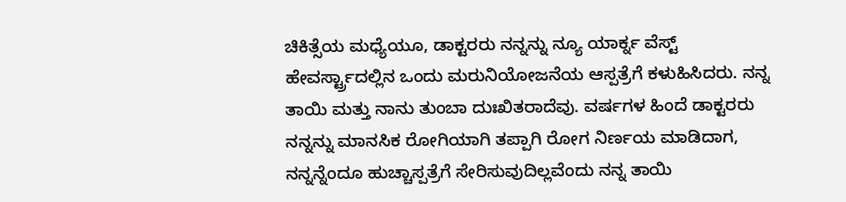ಚಿಕಿತ್ಸೆಯ ಮಧ್ಯೆಯೂ, ಡಾಕ್ಟರರು ನನ್ನನ್ನು ನ್ಯೂ ಯಾರ್ಕ್ನ ವೆಸ್ಟ್ ಹೇವರ್ಸ್ಟ್ರಾದಲ್ಲಿನ ಒಂದು ಮರುನಿಯೋಜನೆಯ ಆಸ್ಪತ್ರೆಗೆ ಕಳುಹಿಸಿದರು. ನನ್ನ ತಾಯಿ ಮತ್ತು ನಾನು ತುಂಬಾ ದುಃಖಿತರಾದೆವು. ವರ್ಷಗಳ ಹಿಂದೆ ಡಾಕ್ಟರರು ನನ್ನನ್ನು ಮಾನಸಿಕ ರೋಗಿಯಾಗಿ ತಪ್ಪಾಗಿ ರೋಗ ನಿರ್ಣಯ ಮಾಡಿದಾಗ, ನನ್ನನ್ನೆಂದೂ ಹುಚ್ಚಾಸ್ಪತ್ರೆಗೆ ಸೇರಿಸುವುದಿಲ್ಲವೆಂದು ನನ್ನ ತಾಯಿ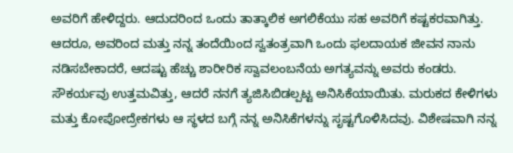ಅವರಿಗೆ ಹೇಳಿದ್ದರು. ಆದುದರಿಂದ ಒಂದು ತಾತ್ಕಾಲಿಕ ಅಗಲಿಕೆಯು ಸಹ ಅವರಿಗೆ ಕಷ್ಟಕರವಾಗಿತ್ತು. ಆದರೂ, ಅವರಿಂದ ಮತ್ತು ನನ್ನ ತಂದೆಯಿಂದ ಸ್ವತಂತ್ರವಾಗಿ ಒಂದು ಫಲದಾಯಕ ಜೀವನ ನಾನು ನಡಿಸಬೇಕಾದರೆ, ಆದಷ್ಟು ಹೆಚ್ಚು ಶಾರೀರಿಕ ಸ್ವಾವಲಂಬನೆಯ ಅಗತ್ಯವನ್ನು ಅವರು ಕಂಡರು.
ಸೌಕರ್ಯವು ಉತ್ತಮವಿತ್ತು, ಆದರೆ ನನಗೆ ತ್ಯಜಿಸಿಬಿಡಲ್ಪಟ್ಟ ಅನಿಸಿಕೆಯಾಯಿತು. ಮರುಕದ ಕೇಳಿಗಳು ಮತ್ತು ಕೋಪೋದ್ರೇಕಗಳು ಆ ಸ್ಥಳದ ಬಗ್ಗೆ ನನ್ನ ಅನಿಸಿಕೆಗಳನ್ನು ಸೃಷ್ಟಗೊಳಿಸಿದವು. ವಿಶೇಷವಾಗಿ ನನ್ನ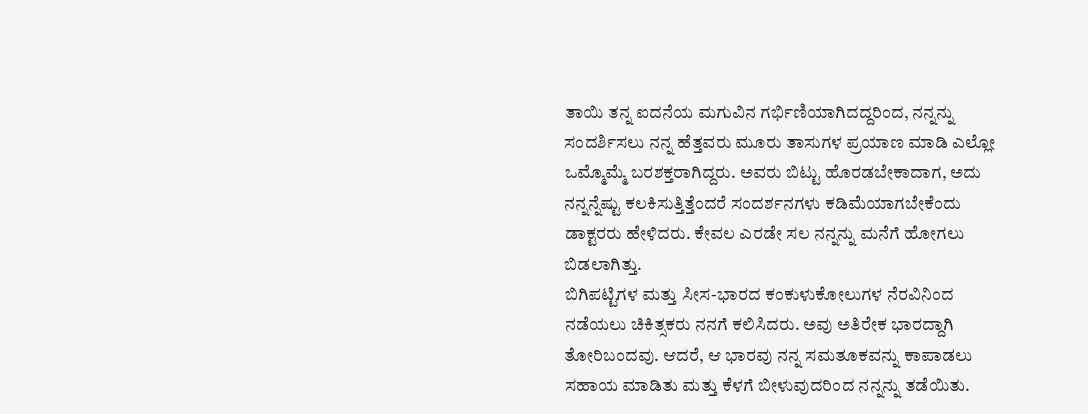ತಾಯಿ ತನ್ನ ಐದನೆಯ ಮಗುವಿನ ಗರ್ಭಿಣಿಯಾಗಿದದ್ದರಿಂದ, ನನ್ನನ್ನು ಸಂದರ್ಶಿಸಲು ನನ್ನ ಹೆತ್ತವರು ಮೂರು ತಾಸುಗಳ ಪ್ರಯಾಣ ಮಾಡಿ ಎಲ್ಲೋ ಒಮ್ಮೊಮ್ಮೆ ಬರಶಕ್ತರಾಗಿದ್ದರು. ಅವರು ಬಿಟ್ಟು ಹೊರಡಬೇಕಾದಾಗ, ಅದು ನನ್ನನ್ನೆಷ್ಟು ಕಲಕಿಸುತ್ತಿತ್ತೆಂದರೆ ಸಂದರ್ಶನಗಳು ಕಡಿಮೆಯಾಗಬೇಕೆಂದು ಡಾಕ್ಟರರು ಹೇಳಿದರು. ಕೇವಲ ಎರಡೇ ಸಲ ನನ್ನನ್ನು ಮನೆಗೆ ಹೋಗಲು ಬಿಡಲಾಗಿತ್ತು.
ಬಿಗಿಪಟ್ಟಿಗಳ ಮತ್ತು ಸೀಸ-ಭಾರದ ಕಂಕುಳುಕೋಲುಗಳ ನೆರವಿನಿಂದ ನಡೆಯಲು ಚಿಕಿತ್ಸಕರು ನನಗೆ ಕಲಿಸಿದರು. ಅವು ಅತಿರೇಕ ಭಾರದ್ದಾಗಿ ತೋರಿಬಂದವು. ಆದರೆ, ಆ ಭಾರವು ನನ್ನ ಸಮತೂಕವನ್ನು ಕಾಪಾಡಲು ಸಹಾಯ ಮಾಡಿತು ಮತ್ತು ಕೆಳಗೆ ಬೀಳುವುದರಿಂದ ನನ್ನನ್ನು ತಡೆಯಿತು.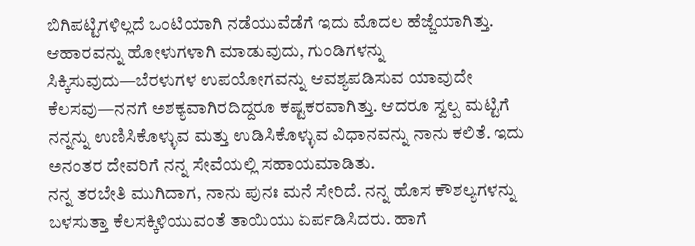ಬಿಗಿಪಟ್ಟಿಗಳಿಲ್ಲದೆ ಒಂಟಿಯಾಗಿ ನಡೆಯುವೆಡೆಗೆ ಇದು ಮೊದಲ ಹೆಜ್ಜೆಯಾಗಿತ್ತು.
ಆಹಾರವನ್ನು ಹೋಳುಗಳಾಗಿ ಮಾಡುವುದು, ಗುಂಡಿಗಳನ್ನು ಸಿಕ್ಕಿಸುವುದು—ಬೆರಳುಗಳ ಉಪಯೋಗವನ್ನು ಆವಶ್ಯಪಡಿಸುವ ಯಾವುದೇ ಕೆಲಸವು—ನನಗೆ ಅಶಕ್ಯವಾಗಿರದಿದ್ದರೂ ಕಷ್ಟಕರವಾಗಿತ್ತು. ಆದರೂ ಸ್ವಲ್ಪ ಮಟ್ಟಿಗೆ ನನ್ನನ್ನು ಉಣಿಸಿಕೊಳ್ಳುವ ಮತ್ತು ಉಡಿಸಿಕೊಳ್ಳುವ ವಿಧಾನವನ್ನು ನಾನು ಕಲಿತೆ. ಇದು ಅನಂತರ ದೇವರಿಗೆ ನನ್ನ ಸೇವೆಯಲ್ಲಿ ಸಹಾಯಮಾಡಿತು.
ನನ್ನ ತರಬೇತಿ ಮುಗಿದಾಗ, ನಾನು ಪುನಃ ಮನೆ ಸೇರಿದೆ. ನನ್ನ ಹೊಸ ಕೌಶಲ್ಯಗಳನ್ನು ಬಳಸುತ್ತಾ ಕೆಲಸಕ್ಕಿಳಿಯುವಂತೆ ತಾಯಿಯು ಏರ್ಪಡಿಸಿದರು. ಹಾಗೆ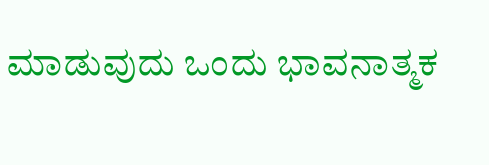ಮಾಡುವುದು ಒಂದು ಭಾವನಾತ್ಮಕ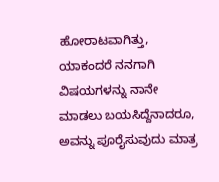ಹೋರಾಟವಾಗಿತ್ತು, ಯಾಕಂದರೆ ನನಗಾಗಿ ವಿಷಯಗಳನ್ನು ನಾನೇ ಮಾಡಲು ಬಯಸಿದ್ದೆನಾದರೂ, ಅವನ್ನು ಪೂರೈಸುವುದು ಮಾತ್ರ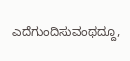ಎದೆಗುಂದಿಸುವಂಥದ್ದೂ,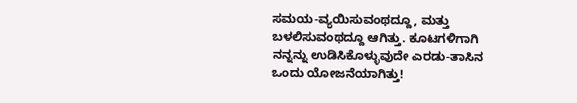ಸಮಯ-ವ್ಯಯಿಸುವಂಥದ್ದೂ, ಮತ್ತು ಬಳಲಿಸುವಂಥದ್ದೂ ಆಗಿತ್ತು. ಕೂಟಗಳಿಗಾಗಿ ನನ್ನನ್ನು ಉಡಿಸಿಕೊಳ್ಳುವುದೇ ಎರಡು-ತಾಸಿನ ಒಂದು ಯೋಜನೆಯಾಗಿತ್ತು!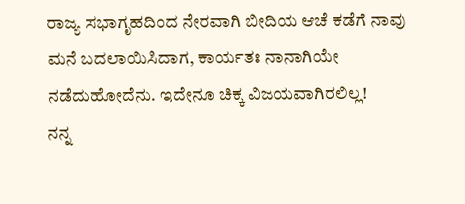ರಾಜ್ಯ ಸಭಾಗೃಹದಿಂದ ನೇರವಾಗಿ ಬೀದಿಯ ಆಚೆ ಕಡೆಗೆ ನಾವು ಮನೆ ಬದಲಾಯಿಸಿದಾಗ, ಕಾರ್ಯತಃ ನಾನಾಗಿಯೇ ನಡೆದುಹೋದೆನು. ಇದೇನೂ ಚಿಕ್ಕ ವಿಜಯವಾಗಿರಲಿಲ್ಲ!
ನನ್ನ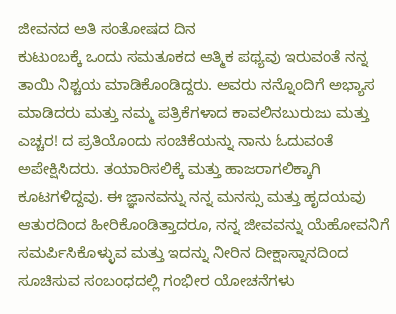ಜೀವನದ ಅತಿ ಸಂತೋಷದ ದಿನ
ಕುಟುಂಬಕ್ಕೆ ಒಂದು ಸಮತೂಕದ ಆತ್ಮಿಕ ಪಥ್ಯವು ಇರುವಂತೆ ನನ್ನ ತಾಯಿ ನಿಶ್ಚಯ ಮಾಡಿಕೊಂಡಿದ್ದರು. ಅವರು ನನ್ನೊಂದಿಗೆ ಅಭ್ಯಾಸ ಮಾಡಿದರು ಮತ್ತು ನಮ್ಮ ಪತ್ರಿಕೆಗಳಾದ ಕಾವಲಿನಬುರುಜು ಮತ್ತು ಎಚ್ಚರ! ದ ಪ್ರತಿಯೊಂದು ಸಂಚಿಕೆಯನ್ನು ನಾನು ಓದುವಂತೆ ಅಪೇಕ್ಷಿಸಿದರು. ತಯಾರಿಸಲಿಕ್ಕೆ ಮತ್ತು ಹಾಜರಾಗಲಿಕ್ಕಾಗಿ ಕೂಟಗಳಿದ್ದವು. ಈ ಜ್ಞಾನವನ್ನು ನನ್ನ ಮನಸ್ಸು ಮತ್ತು ಹೃದಯವು ಆತುರದಿಂದ ಹೀರಿಕೊಂಡಿತ್ತಾದರೂ, ನನ್ನ ಜೀವವನ್ನು ಯೆಹೋವನಿಗೆ ಸಮರ್ಪಿಸಿಕೊಳ್ಳುವ ಮತ್ತು ಇದನ್ನು ನೀರಿನ ದೀಕ್ಷಾಸ್ನಾನದಿಂದ ಸೂಚಿಸುವ ಸಂಬಂಧದಲ್ಲಿ ಗಂಭೀರ ಯೋಚನೆಗಳು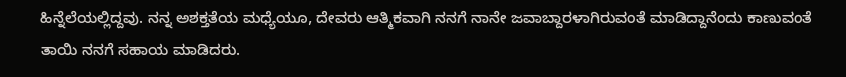ಹಿನ್ನೆಲೆಯಲ್ಲಿದ್ದವು. ನನ್ನ ಅಶಕ್ತತೆಯ ಮಧ್ಯೆಯೂ, ದೇವರು ಆತ್ಮಿಕವಾಗಿ ನನಗೆ ನಾನೇ ಜವಾಬ್ದಾರಳಾಗಿರುವಂತೆ ಮಾಡಿದ್ದಾನೆಂದು ಕಾಣುವಂತೆ ತಾಯಿ ನನಗೆ ಸಹಾಯ ಮಾಡಿದರು.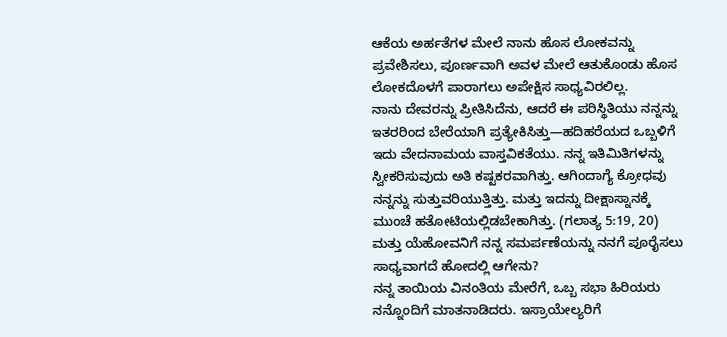ಆಕೆಯ ಅರ್ಹತೆಗಳ ಮೇಲೆ ನಾನು ಹೊಸ ಲೋಕವನ್ನು ಪ್ರವೇಶಿಸಲು, ಪೂರ್ಣವಾಗಿ ಅವಳ ಮೇಲೆ ಆತುಕೊಂಡು ಹೊಸ ಲೋಕದೊಳಗೆ ಪಾರಾಗಲು ಅಪೇಕ್ಷಿಸ ಸಾಧ್ಯವಿರಲಿಲ್ಲ.
ನಾನು ದೇವರನ್ನು ಪ್ರೀತಿಸಿದೆನು, ಆದರೆ ಈ ಪರಿಸ್ಥಿತಿಯು ನನ್ನನ್ನು ಇತರರಿಂದ ಬೇರೆಯಾಗಿ ಪ್ರತ್ಯೇಕಿಸಿತ್ತು—ಹದಿಹರೆಯದ ಒಬ್ಬಳಿಗೆ ಇದು ವೇದನಾಮಯ ವಾಸ್ತವಿಕತೆಯು. ನನ್ನ ಇತಿಮಿತಿಗಳನ್ನು ಸ್ವೀಕರಿಸುವುದು ಅತಿ ಕಷ್ಟಕರವಾಗಿತ್ತು. ಆಗಿಂದಾಗ್ಯೆ ಕ್ರೋಧವು ನನ್ನನ್ನು ಸುತ್ತುವರಿಯುತ್ತಿತ್ತು. ಮತ್ತು ಇದನ್ನು ದೀಕ್ಷಾಸ್ನಾನಕ್ಕೆ ಮುಂಚೆ ಹತೋಟಿಯಲ್ಲಿಡಬೇಕಾಗಿತ್ತು. (ಗಲಾತ್ಯ 5:19, 20) ಮತ್ತು ಯೆಹೋವನಿಗೆ ನನ್ನ ಸಮರ್ಪಣೆಯನ್ನು ನನಗೆ ಪೂರೈಸಲು ಸಾಧ್ಯವಾಗದೆ ಹೋದಲ್ಲಿ ಆಗೇನು?
ನನ್ನ ತಾಯಿಯ ವಿನಂತಿಯ ಮೇರೆಗೆ, ಒಬ್ಬ ಸಭಾ ಹಿರಿಯರು ನನ್ನೊಂದಿಗೆ ಮಾತನಾಡಿದರು. ಇಸ್ರಾಯೇಲ್ಯರಿಗೆ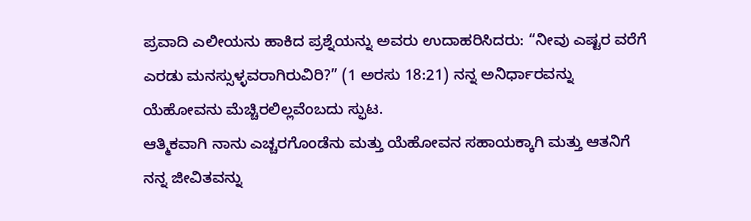ಪ್ರವಾದಿ ಎಲೀಯನು ಹಾಕಿದ ಪ್ರಶ್ನೆಯನ್ನು ಅವರು ಉದಾಹರಿಸಿದರು: “ನೀವು ಎಷ್ಟರ ವರೆಗೆ ಎರಡು ಮನಸ್ಸುಳ್ಳವರಾಗಿರುವಿರಿ?” (1 ಅರಸು 18:21) ನನ್ನ ಅನಿರ್ಧಾರವನ್ನು ಯೆಹೋವನು ಮೆಚ್ಚಿರಲಿಲ್ಲವೆಂಬದು ಸ್ಫುಟ.
ಆತ್ಮಿಕವಾಗಿ ನಾನು ಎಚ್ಚರಗೊಂಡೆನು ಮತ್ತು ಯೆಹೋವನ ಸಹಾಯಕ್ಕಾಗಿ ಮತ್ತು ಆತನಿಗೆ ನನ್ನ ಜೀವಿತವನ್ನು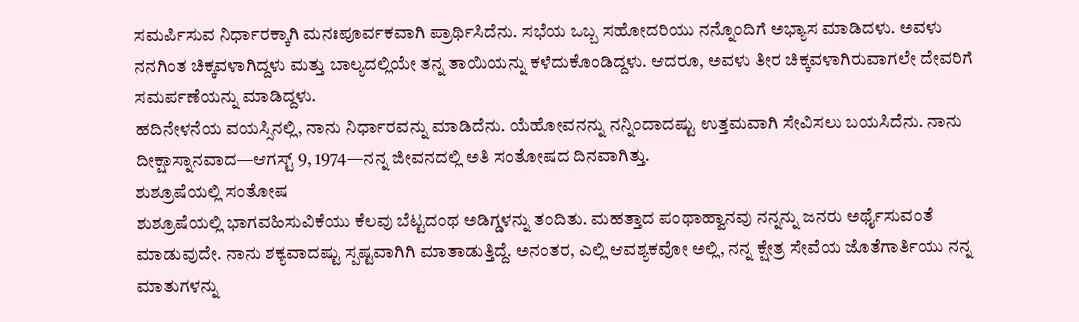ಸಮರ್ಪಿಸುವ ನಿರ್ಧಾರಕ್ಕಾಗಿ ಮನಃಪೂರ್ವಕವಾಗಿ ಪ್ರಾರ್ಥಿಸಿದೆನು. ಸಭೆಯ ಒಬ್ಬ ಸಹೋದರಿಯು ನನ್ನೊಂದಿಗೆ ಅಭ್ಯಾಸ ಮಾಡಿದಳು. ಅವಳು ನನಗಿಂತ ಚಿಕ್ಕವಳಾಗಿದ್ದಳು ಮತ್ತು ಬಾಲ್ಯದಲ್ಲಿಯೇ ತನ್ನ ತಾಯಿಯನ್ನು ಕಳೆದುಕೊಂಡಿದ್ದಳು. ಆದರೂ, ಅವಳು ತೀರ ಚಿಕ್ಕವಳಾಗಿರುವಾಗಲೇ ದೇವರಿಗೆ ಸಮರ್ಪಣೆಯನ್ನು ಮಾಡಿದ್ದಳು.
ಹದಿನೇಳನೆಯ ವಯಸ್ಸಿನಲ್ಲಿ, ನಾನು ನಿರ್ಧಾರವನ್ನು ಮಾಡಿದೆನು. ಯೆಹೋವನನ್ನು ನನ್ನಿಂದಾದಷ್ಟು ಉತ್ತಮವಾಗಿ ಸೇವಿಸಲು ಬಯಸಿದೆನು. ನಾನು ದೀಕ್ಷಾಸ್ನಾನವಾದ—ಆಗಸ್ಟ್ 9, 1974—ನನ್ನ ಜೀವನದಲ್ಲಿ ಅತಿ ಸಂತೋಷದ ದಿನವಾಗಿತ್ತು.
ಶುಶ್ರೂಷೆಯಲ್ಲಿ ಸಂತೋಷ
ಶುಶ್ರೂಷೆಯಲ್ಲಿ ಭಾಗವಹಿಸುವಿಕೆಯು ಕೆಲವು ಬೆಟ್ಟದಂಥ ಅಡಿಗ್ಡಳನ್ನು ತಂದಿತು. ಮಹತ್ತಾದ ಪಂಥಾಹ್ವಾನವು ನನ್ನನ್ನು ಜನರು ಅರ್ಥೈಸುವಂತೆ ಮಾಡುವುದೇ. ನಾನು ಶಕ್ಯವಾದಷ್ಟು ಸ್ಪಷ್ಟವಾಗಿಗಿ ಮಾತಾಡುತ್ತಿದ್ದೆ. ಅನಂತರ, ಎಲ್ಲಿ ಆವಶ್ಯಕವೋ ಅಲ್ಲಿ, ನನ್ನ ಕ್ಷೇತ್ರ ಸೇವೆಯ ಜೊತೆಗಾರ್ತಿಯು ನನ್ನ ಮಾತುಗಳನ್ನು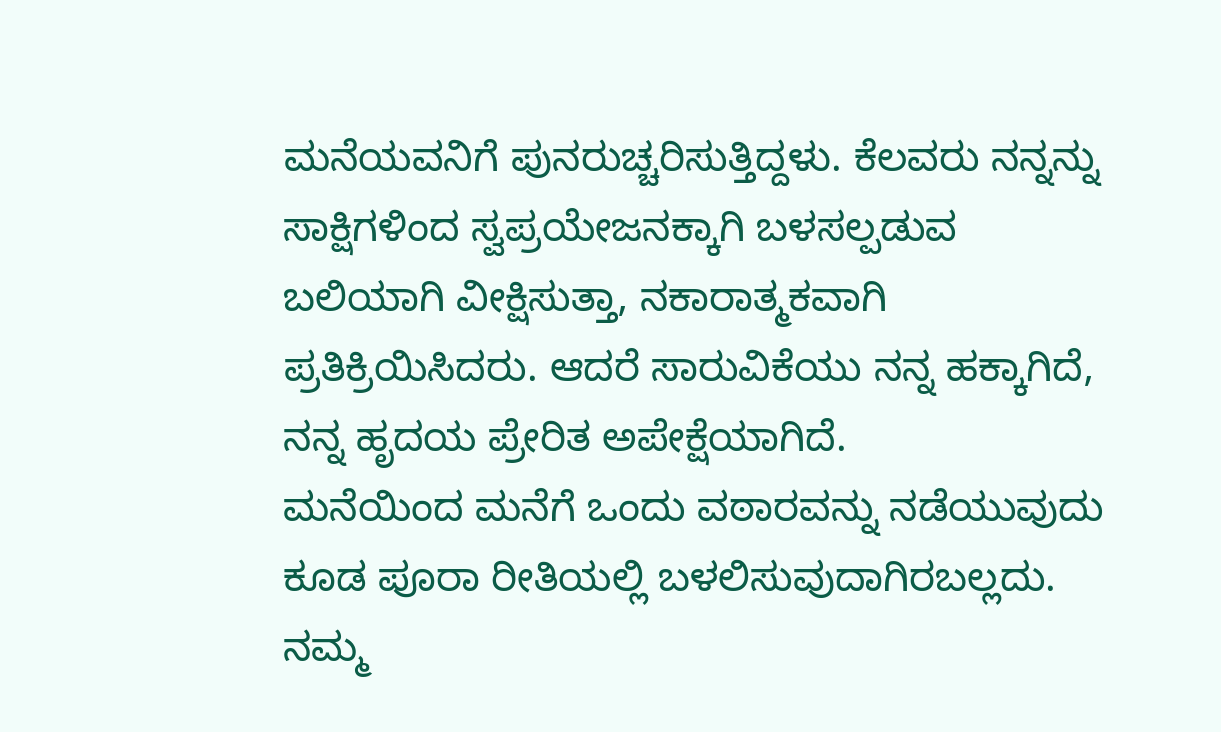ಮನೆಯವನಿಗೆ ಪುನರುಚ್ಚರಿಸುತ್ತಿದ್ದಳು. ಕೆಲವರು ನನ್ನನ್ನು ಸಾಕ್ಷಿಗಳಿಂದ ಸ್ವಪ್ರಯೇಜನಕ್ಕಾಗಿ ಬಳಸಲ್ಪಡುವ ಬಲಿಯಾಗಿ ವೀಕ್ಷಿಸುತ್ತಾ, ನಕಾರಾತ್ಮಕವಾಗಿ ಪ್ರತಿಕ್ರಿಯಿಸಿದರು. ಆದರೆ ಸಾರುವಿಕೆಯು ನನ್ನ ಹಕ್ಕಾಗಿದೆ, ನನ್ನ ಹೃದಯ ಪ್ರೇರಿತ ಅಪೇಕ್ಷೆಯಾಗಿದೆ.
ಮನೆಯಿಂದ ಮನೆಗೆ ಒಂದು ವಠಾರವನ್ನು ನಡೆಯುವುದು ಕೂಡ ಪೂರಾ ರೀತಿಯಲ್ಲಿ ಬಳಲಿಸುವುದಾಗಿರಬಲ್ಲದು. ನಮ್ಮ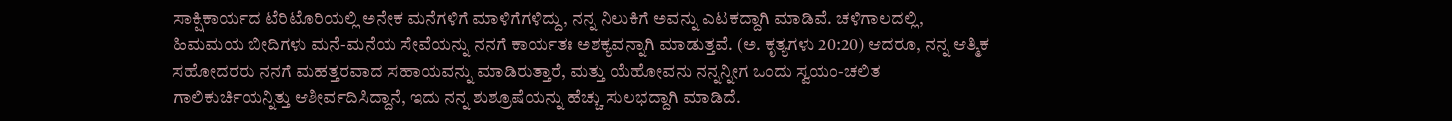ಸಾಕ್ಷಿಕಾರ್ಯದ ಟೆರಿಟೊರಿಯಲ್ಲಿ ಅನೇಕ ಮನೆಗಳಿಗೆ ಮಾಳಿಗೆಗಳಿದ್ದು, ನನ್ನ ನಿಲುಕಿಗೆ ಅವನ್ನು ಎಟಕದ್ದಾಗಿ ಮಾಡಿವೆ. ಚಳಿಗಾಲದಲ್ಲಿ, ಹಿಮಮಯ ಬೀದಿಗಳು ಮನೆ-ಮನೆಯ ಸೇವೆಯನ್ನು ನನಗೆ ಕಾರ್ಯತಃ ಅಶಕ್ಯವನ್ನಾಗಿ ಮಾಡುತ್ತವೆ. (ಅ. ಕೃತ್ಯಗಳು 20:20) ಆದರೂ, ನನ್ನ ಆತ್ಮಿಕ ಸಹೋದರರು ನನಗೆ ಮಹತ್ತರವಾದ ಸಹಾಯವನ್ನು ಮಾಡಿರುತ್ತಾರೆ, ಮತ್ತು ಯೆಹೋವನು ನನ್ನನ್ನೀಗ ಒಂದು ಸ್ವಯಂ-ಚಲಿತ ಗಾಲಿಕುರ್ಚಿಯನ್ನಿತ್ತು ಆಶೀರ್ವದಿಸಿದ್ದಾನೆ, ಇದು ನನ್ನ ಶುಶ್ರೂಷೆಯನ್ನು ಹೆಚ್ಚು ಸುಲಭದ್ದಾಗಿ ಮಾಡಿದೆ.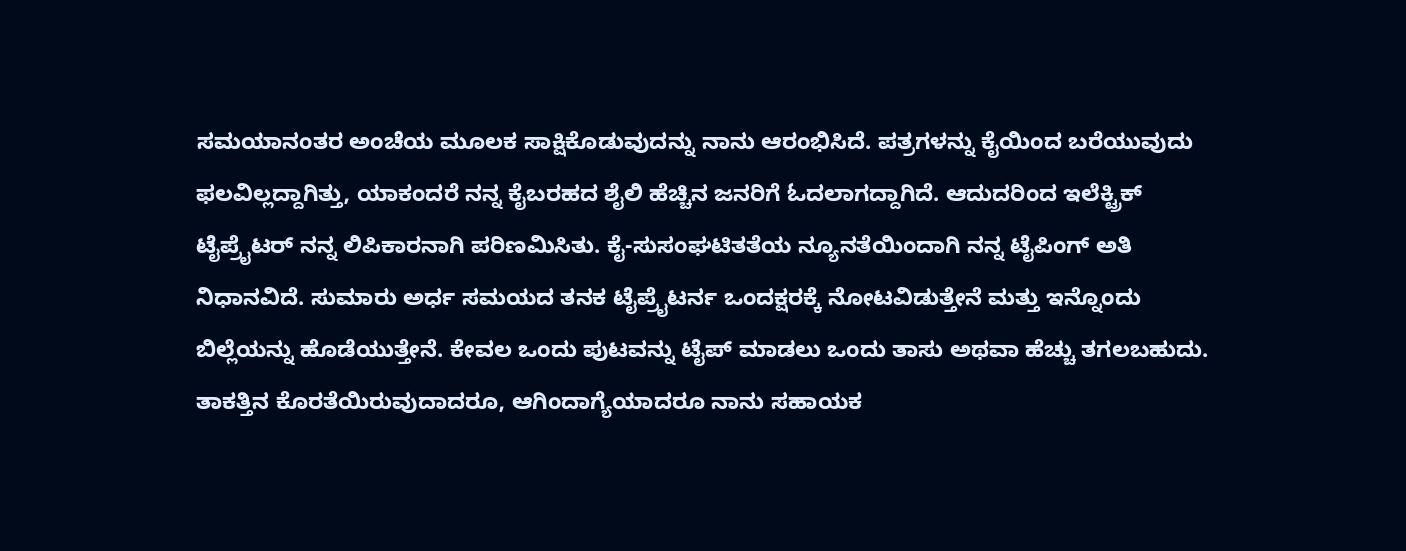ಸಮಯಾನಂತರ ಅಂಚೆಯ ಮೂಲಕ ಸಾಕ್ಷಿಕೊಡುವುದನ್ನು ನಾನು ಆರಂಭಿಸಿದೆ. ಪತ್ರಗಳನ್ನು ಕೈಯಿಂದ ಬರೆಯುವುದು ಫಲವಿಲ್ಲದ್ದಾಗಿತ್ತು, ಯಾಕಂದರೆ ನನ್ನ ಕೈಬರಹದ ಶೈಲಿ ಹೆಚ್ಚಿನ ಜನರಿಗೆ ಓದಲಾಗದ್ದಾಗಿದೆ. ಆದುದರಿಂದ ಇಲೆಕ್ಟ್ರಿಕ್ ಟೈಪ್ರೈಟರ್ ನನ್ನ ಲಿಪಿಕಾರನಾಗಿ ಪರಿಣಮಿಸಿತು. ಕೈ-ಸುಸಂಘಟಿತತೆಯ ನ್ಯೂನತೆಯಿಂದಾಗಿ ನನ್ನ ಟೈಪಿಂಗ್ ಅತಿ ನಿಧಾನವಿದೆ. ಸುಮಾರು ಅರ್ಧ ಸಮಯದ ತನಕ ಟೈಪ್ರೈಟರ್ನ ಒಂದಕ್ಷರಕ್ಕೆ ನೋಟವಿಡುತ್ತೇನೆ ಮತ್ತು ಇನ್ನೊಂದು ಬಿಲ್ಲೆಯನ್ನು ಹೊಡೆಯುತ್ತೇನೆ. ಕೇವಲ ಒಂದು ಪುಟವನ್ನು ಟೈಪ್ ಮಾಡಲು ಒಂದು ತಾಸು ಅಥವಾ ಹೆಚ್ಚು ತಗಲಬಹುದು.
ತಾಕತ್ತಿನ ಕೊರತೆಯಿರುವುದಾದರೂ, ಆಗಿಂದಾಗ್ಯೆಯಾದರೂ ನಾನು ಸಹಾಯಕ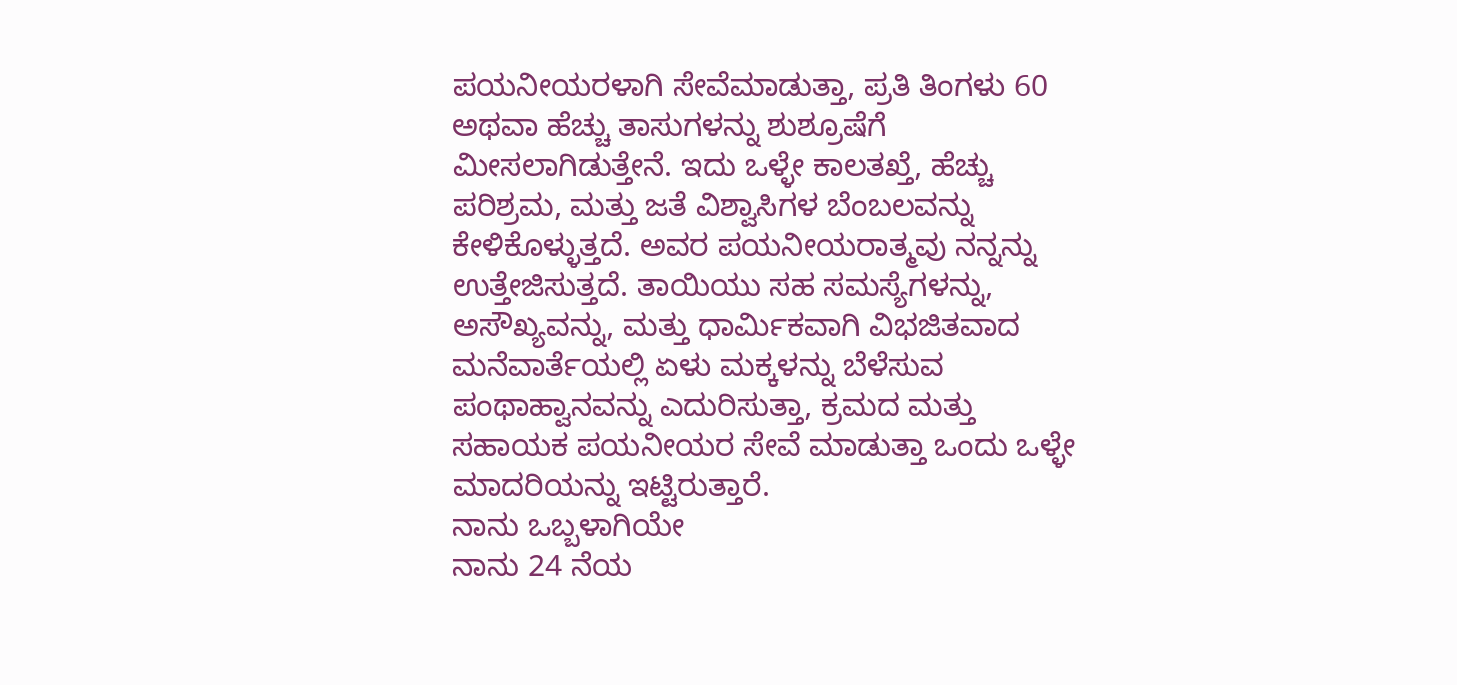ಪಯನೀಯರಳಾಗಿ ಸೇವೆಮಾಡುತ್ತಾ, ಪ್ರತಿ ತಿಂಗಳು 60 ಅಥವಾ ಹೆಚ್ಚು ತಾಸುಗಳನ್ನು ಶುಶ್ರೂಷೆಗೆ ಮೀಸಲಾಗಿಡುತ್ತೇನೆ. ಇದು ಒಳ್ಳೇ ಕಾಲತಖ್ತೆ, ಹೆಚ್ಚು ಪರಿಶ್ರಮ, ಮತ್ತು ಜತೆ ವಿಶ್ವಾಸಿಗಳ ಬೆಂಬಲವನ್ನು ಕೇಳಿಕೊಳ್ಳುತ್ತದೆ. ಅವರ ಪಯನೀಯರಾತ್ಮವು ನನ್ನನ್ನು ಉತ್ತೇಜಿಸುತ್ತದೆ. ತಾಯಿಯು ಸಹ ಸಮಸ್ಯೆಗಳನ್ನು, ಅಸೌಖ್ಯವನ್ನು, ಮತ್ತು ಧಾರ್ಮಿಕವಾಗಿ ವಿಭಜಿತವಾದ ಮನೆವಾರ್ತೆಯಲ್ಲಿ ಏಳು ಮಕ್ಕಳನ್ನು ಬೆಳೆಸುವ ಪಂಥಾಹ್ವಾನವನ್ನು ಎದುರಿಸುತ್ತಾ, ಕ್ರಮದ ಮತ್ತು ಸಹಾಯಕ ಪಯನೀಯರ ಸೇವೆ ಮಾಡುತ್ತಾ ಒಂದು ಒಳ್ಳೇ ಮಾದರಿಯನ್ನು ಇಟ್ಟಿರುತ್ತಾರೆ.
ನಾನು ಒಬ್ಬಳಾಗಿಯೇ
ನಾನು 24 ನೆಯ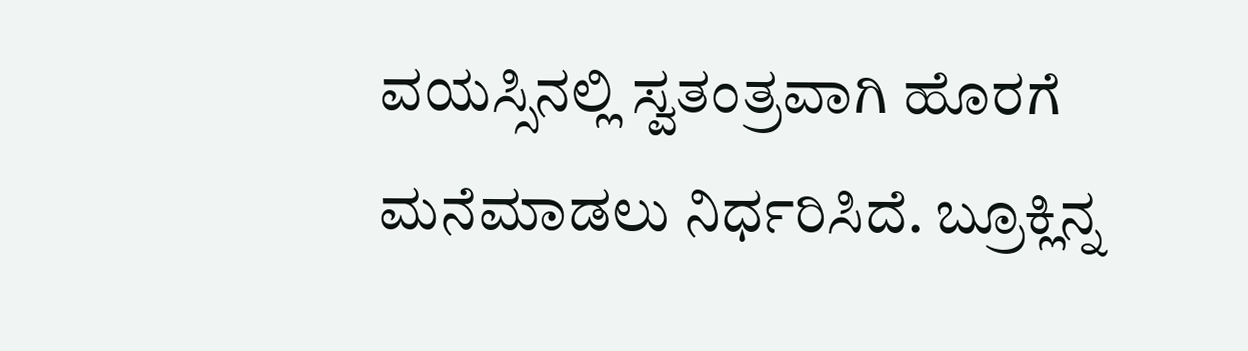ವಯಸ್ಸಿನಲ್ಲಿ ಸ್ವತಂತ್ರವಾಗಿ ಹೊರಗೆ ಮನೆಮಾಡಲು ನಿರ್ಧರಿಸಿದೆ. ಬ್ರೂಕ್ಲಿನ್ನ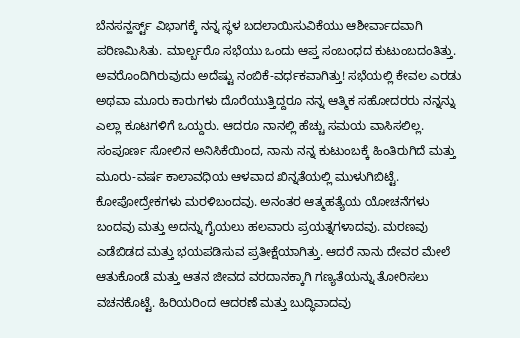ಬೆನಸನ್ಹರ್ಸ್ಟ್ ವಿಭಾಗಕ್ಕೆ ನನ್ನ ಸ್ಥಳ ಬದಲಾಯಿಸುವಿಕೆಯು ಆಶೀರ್ವಾದವಾಗಿ ಪರಿಣಮಿಸಿತು. ಮಾರ್ಲ್ಬರೊ ಸಭೆಯು ಒಂದು ಆಪ್ತ ಸಂಬಂಧದ ಕುಟುಂಬದಂತಿತ್ತು. ಅವರೊಂದಿಗಿರುವುದು ಅದೆಷ್ಟು ನಂಬಿಕೆ-ವರ್ಧಕವಾಗಿತ್ತು! ಸಭೆಯಲ್ಲಿ ಕೇವಲ ಎರಡು ಅಥವಾ ಮೂರು ಕಾರುಗಳು ದೊರೆಯುತ್ತಿದ್ದರೂ ನನ್ನ ಆತ್ಮಿಕ ಸಹೋದರರು ನನ್ನನ್ನು ಎಲ್ಲಾ ಕೂಟಗಳಿಗೆ ಒಯ್ದರು. ಆದರೂ ನಾನಲ್ಲಿ ಹೆಚ್ಚು ಸಮಯ ವಾಸಿಸಲಿಲ್ಲ.
ಸಂಪೂರ್ಣ ಸೋಲಿನ ಅನಿಸಿಕೆಯಿಂದ, ನಾನು ನನ್ನ ಕುಟುಂಬಕ್ಕೆ ಹಿಂತಿರುಗಿದೆ ಮತ್ತು ಮೂರು-ವರ್ಷ ಕಾಲಾವಧಿಯ ಆಳವಾದ ಖಿನ್ನತೆಯಲ್ಲಿ ಮುಳುಗಿಬಿಟ್ಟೆ. ಕೋಪೋದ್ರೇಕಗಳು ಮರಳಿಬಂದವು. ಅನಂತರ ಆತ್ಮಹತ್ಯೆಯ ಯೋಚನೆಗಳು ಬಂದವು ಮತ್ತು ಅದನ್ನು ಗೈಯಲು ಹಲವಾರು ಪ್ರಯತ್ನಗಳಾದವು. ಮರಣವು ಎಡೆಬಿಡದ ಮತ್ತು ಭಯಪಡಿಸುವ ಪ್ರತೀಕ್ಷೆಯಾಗಿತ್ತು. ಆದರೆ ನಾನು ದೇವರ ಮೇಲೆ ಆತುಕೊಂಡೆ ಮತ್ತು ಆತನ ಜೀವದ ವರದಾನಕ್ಕಾಗಿ ಗಣ್ಯತೆಯನ್ನು ತೋರಿಸಲು ವಚನಕೊಟ್ಟೆ. ಹಿರಿಯರಿಂದ ಆದರಣೆ ಮತ್ತು ಬುದ್ಧಿವಾದವು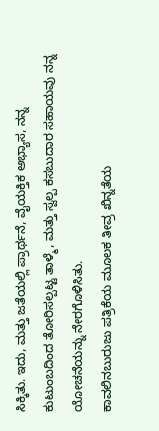ಸಿಕ್ಕಿತು. ಇದು, ಮತ್ತು ಜತೆಯಲ್ಲಿ ಪ್ರಾರ್ಥನೆ, ವೈಯಕ್ತಿಕ ಅಭ್ಯಾಸ, ನನ್ನ ಕುಟುಂಬದಿಂದ ತೋರಿಸಲ್ಪಟ್ಟ ತಾಳ್ಮೆ, ಮತ್ತು ಸ್ವಲ್ಪ ಕಸಬುದಾರ ಸಹಾಯವು ನನ್ನ ಯೋಚನೆಯನ್ನು ನೇರಗೊಳಿಸಿತು.
ಕಾವಲಿನಬುರುಜು ಪತ್ರಿಕೆಯ ಮೂಲಕ ತೀವ್ರ ಖಿನ್ನತೆಯ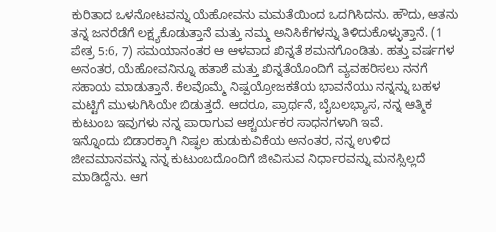ಕುರಿತಾದ ಒಳನೋಟವನ್ನು ಯೆಹೋವನು ಮಮತೆಯಿಂದ ಒದಗಿಸಿದನು. ಹೌದು, ಆತನು ತನ್ನ ಜನರೆಡೆಗೆ ಲಕ್ಷ್ಯಕೊಡುತ್ತಾನೆ ಮತ್ತು ನಮ್ಮ ಅನಿಸಿಕೆಗಳನ್ನು ತಿಳಿದುಕೊಳ್ಳುತ್ತಾನೆ. (1 ಪೇತ್ರ 5:6, 7) ಸಮಯಾನಂತರ ಆ ಆಳವಾದ ಖಿನ್ನತೆ ಶಮನಗೊಂಡಿತು. ಹತ್ತು ವರ್ಷಗಳ ಅನಂತರ, ಯೆಹೋವನಿನ್ನೂ ಹತಾಶೆ ಮತ್ತು ಖಿನ್ನತೆಯೊಂದಿಗೆ ವ್ಯವಹರಿಸಲು ನನಗೆ ಸಹಾಯ ಮಾಡುತ್ತಾನೆ. ಕೆಲವೊಮ್ಮೆ ನಿಷ್ಪಯ್ರೋಜಕತೆಯ ಭಾವನೆಯು ನನ್ನನ್ನು ಬಹಳ ಮಟ್ಟಿಗೆ ಮುಳುಗಿಸಿಯೇ ಬಿಡುತ್ತದೆ. ಆದರೂ, ಪ್ರಾರ್ಥನೆ, ಬೈಬಲಭ್ಯಾಸ, ನನ್ನ ಆತ್ಮಿಕ ಕುಟುಂಬ ಇವುಗಳು ನನ್ನ ಪಾರಾಗುವ ಆಶ್ಚರ್ಯಕರ ಸಾಧನಗಳಾಗಿ ಇವೆ.
ಇನ್ನೊಂದು ಬಿಡಾರಕ್ಕಾಗಿ ನಿಷ್ಫಲ ಹುಡುಕುವಿಕೆಯ ಅನಂತರ, ನನ್ನ ಉಳಿದ ಜೀವಮಾನವನ್ನು ನನ್ನ ಕುಟುಂಬದೊಂದಿಗೆ ಜೀವಿಸುವ ನಿರ್ಧಾರವನ್ನು ಮನಸ್ಸಿಲ್ಲದೆ ಮಾಡಿದ್ದೆನು. ಆಗ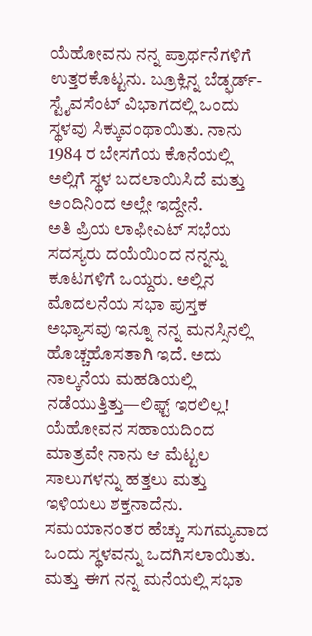ಯೆಹೋವನು ನನ್ನ ಪ್ರಾರ್ಥನೆಗಳಿಗೆ ಉತ್ತರಕೊಟ್ಟನು. ಬ್ರೂಕ್ಲಿನ್ನ ಬೆಡ್ಫರ್ಡ್-ಸ್ಟೈವಸೆಂಟ್ ವಿಭಾಗದಲ್ಲಿ ಒಂದು ಸ್ಥಳವು ಸಿಕ್ಕುವಂಥಾಯಿತು. ನಾನು 1984 ರ ಬೇಸಗೆಯ ಕೊನೆಯಲ್ಲಿ ಅಲ್ಲಿಗೆ ಸ್ಥಳ ಬದಲಾಯಿಸಿದೆ ಮತ್ತು ಅಂದಿನಿಂದ ಅಲ್ಲೇ ಇದ್ದೇನೆ.
ಅತಿ ಪ್ರಿಯ ಲಾಫೀಎಟ್ ಸಭೆಯ ಸದಸ್ಯರು ದಯೆಯಿಂದ ನನ್ನನ್ನು ಕೂಟಗಳಿಗೆ ಒಯ್ದರು. ಅಲ್ಲಿನ ಮೊದಲನೆಯ ಸಭಾ ಪುಸ್ತಕ ಅಭ್ಯಾಸವು ಇನ್ನೂ ನನ್ನ ಮನಸ್ಸಿನಲ್ಲಿ ಹೊಚ್ಚಹೊಸತಾಗಿ ಇದೆ. ಅದು ನಾಲ್ಕನೆಯ ಮಹಡಿಯಲ್ಲಿ ನಡೆಯುತ್ತಿತ್ತು—ಲಿಫ್ಟ್ ಇರಲಿಲ್ಲ! ಯೆಹೋವನ ಸಹಾಯದಿಂದ ಮಾತ್ರವೇ ನಾನು ಆ ಮೆಟ್ಟಲ ಸಾಲುಗಳನ್ನು ಹತ್ತಲು ಮತ್ತು ಇಳಿಯಲು ಶಕ್ತನಾದೆನು. ಸಮಯಾನಂತರ ಹೆಚ್ಚು ಸುಗಮ್ಯವಾದ ಒಂದು ಸ್ಥಳವನ್ನು ಒದಗಿಸಲಾಯಿತು. ಮತ್ತು ಈಗ ನನ್ನ ಮನೆಯಲ್ಲಿ ಸಭಾ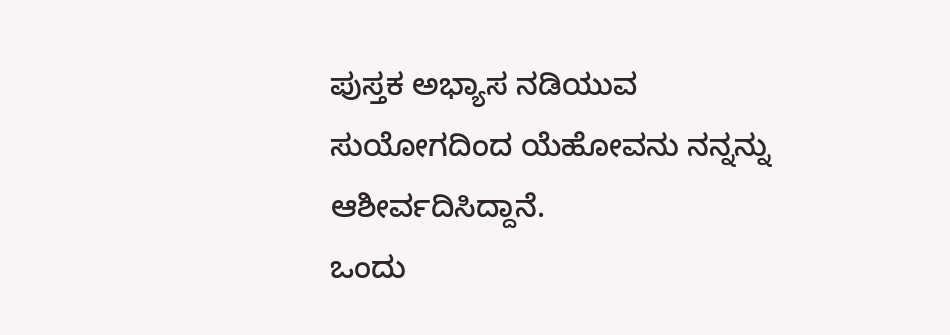ಪುಸ್ತಕ ಅಭ್ಯಾಸ ನಡಿಯುವ ಸುಯೋಗದಿಂದ ಯೆಹೋವನು ನನ್ನನ್ನು ಆಶೀರ್ವದಿಸಿದ್ದಾನೆ.
ಒಂದು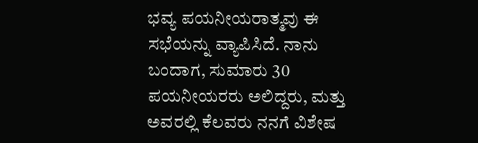ಭವ್ಯ ಪಯನೀಯರಾತ್ಮವು ಈ ಸಭೆಯನ್ನು ವ್ಯಾಪಿಸಿದೆ. ನಾನು ಬಂದಾಗ, ಸುಮಾರು 30 ಪಯನೀಯರರು ಅಲಿದ್ದರು, ಮತ್ತು ಅವರಲ್ಲಿ ಕೆಲವರು ನನಗೆ ವಿಶೇಷ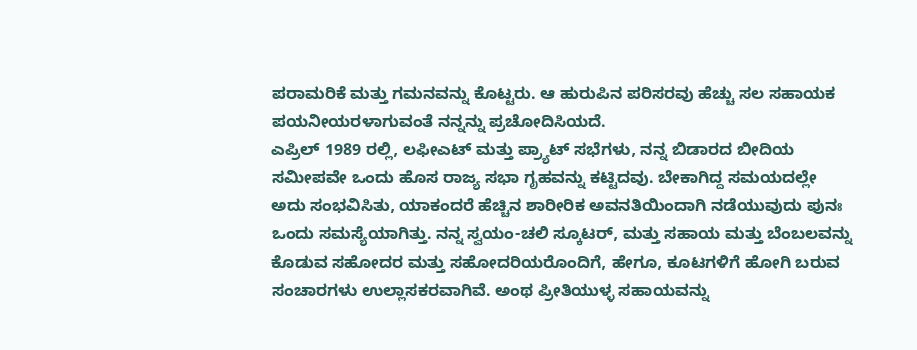ಪರಾಮರಿಕೆ ಮತ್ತು ಗಮನವನ್ನು ಕೊಟ್ಟರು. ಆ ಹುರುಪಿನ ಪರಿಸರವು ಹೆಚ್ಚು ಸಲ ಸಹಾಯಕ ಪಯನೀಯರಳಾಗುವಂತೆ ನನ್ನನ್ನು ಪ್ರಚೋದಿಸಿಯದೆ.
ಎಪ್ರಿಲ್ 1989 ರಲ್ಲಿ, ಲಫೀಎಟ್ ಮತ್ತು ಪ್ರ್ಯಾಟ್ ಸಭೆಗಳು, ನನ್ನ ಬಿಡಾರದ ಬೀದಿಯ ಸಮೀಪವೇ ಒಂದು ಹೊಸ ರಾಜ್ಯ ಸಭಾ ಗೃಹವನ್ನು ಕಟ್ಟಿದವು. ಬೇಕಾಗಿದ್ದ ಸಮಯದಲ್ಲೇ ಅದು ಸಂಭವಿಸಿತು, ಯಾಕಂದರೆ ಹೆಚ್ಚಿನ ಶಾರೀರಿಕ ಅವನತಿಯಿಂದಾಗಿ ನಡೆಯುವುದು ಪುನಃ ಒಂದು ಸಮಸ್ಯೆಯಾಗಿತ್ತು. ನನ್ನ ಸ್ವಯಂ-ಚಲಿ ಸ್ಕೂಟರ್, ಮತ್ತು ಸಹಾಯ ಮತ್ತು ಬೆಂಬಲವನ್ನು ಕೊಡುವ ಸಹೋದರ ಮತ್ತು ಸಹೋದರಿಯರೊಂದಿಗೆ, ಹೇಗೂ, ಕೂಟಗಳಿಗೆ ಹೋಗಿ ಬರುವ ಸಂಚಾರಗಳು ಉಲ್ಲಾಸಕರವಾಗಿವೆ. ಅಂಥ ಪ್ರೀತಿಯುಳ್ಳ ಸಹಾಯವನ್ನು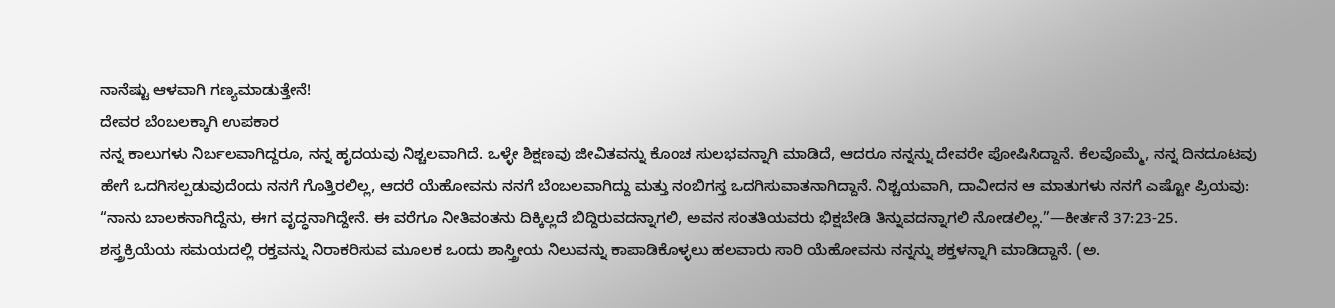ನಾನೆಷ್ಟು ಆಳವಾಗಿ ಗಣ್ಯಮಾಡುತ್ತೇನೆ!
ದೇವರ ಬೆಂಬಲಕ್ಕಾಗಿ ಉಪಕಾರ
ನನ್ನ ಕಾಲುಗಳು ನಿರ್ಬಲವಾಗಿದ್ದರೂ, ನನ್ನ ಹೃದಯವು ನಿಶ್ಚಲವಾಗಿದೆ. ಒಳ್ಳೇ ಶಿಕ್ಷಣವು ಜೀವಿತವನ್ನು ಕೊಂಚ ಸುಲಭವನ್ನಾಗಿ ಮಾಡಿದೆ, ಆದರೂ ನನ್ನನ್ನು ದೇವರೇ ಪೋಷಿಸಿದ್ದಾನೆ. ಕೆಲವೊಮ್ಮೆ, ನನ್ನ ದಿನದೂಟವು ಹೇಗೆ ಒದಗಿಸಲ್ಪಡುವುದೆಂದು ನನಗೆ ಗೊತ್ತಿರಲಿಲ್ಲ, ಆದರೆ ಯೆಹೋವನು ನನಗೆ ಬೆಂಬಲವಾಗಿದ್ದು ಮತ್ತು ನಂಬಿಗಸ್ತ ಒದಗಿಸುವಾತನಾಗಿದ್ದಾನೆ. ನಿಶ್ಚಯವಾಗಿ, ದಾವೀದನ ಆ ಮಾತುಗಳು ನನಗೆ ಎಷ್ಟೋ ಪ್ರಿಯವು: “ನಾನು ಬಾಲಕನಾಗಿದ್ದೆನು, ಈಗ ವೃದ್ಧನಾಗಿದ್ದೇನೆ. ಈ ವರೆಗೂ ನೀತಿವಂತನು ದಿಕ್ಕಿಲ್ಲದೆ ಬಿದ್ದಿರುವದನ್ನಾಗಲಿ, ಅವನ ಸಂತತಿಯವರು ಭಿಕ್ಷಬೇಡಿ ತಿನ್ನುವದನ್ನಾಗಲಿ ನೋಡಲಿಲ್ಲ.”—ಕೀರ್ತನೆ 37:23-25.
ಶಸ್ತ್ರಕ್ರಿಯೆಯ ಸಮಯದಲ್ಲಿ ರಕ್ತವನ್ನು ನಿರಾಕರಿಸುವ ಮೂಲಕ ಒಂದು ಶಾಸ್ತ್ರೀಯ ನಿಲುವನ್ನು ಕಾಪಾಡಿಕೊಳ್ಳಲು ಹಲವಾರು ಸಾರಿ ಯೆಹೋವನು ನನ್ನನ್ನು ಶಕ್ತಳನ್ನಾಗಿ ಮಾಡಿದ್ದಾನೆ. (ಅ.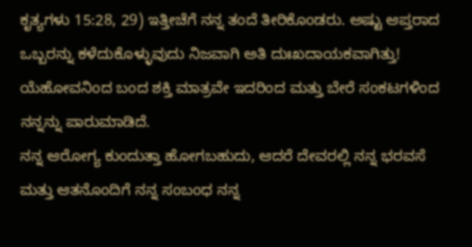ಕೃತ್ಯಗಳು 15:28, 29) ಇತ್ತೀಚೆಗೆ ನನ್ನ ತಂದೆ ತೀರಿಕೊಂಡರು. ಅಷ್ಟು ಆಪ್ತರಾದ ಒಬ್ಬರನ್ನು ಕಳೆದುಕೊಳ್ಳುವುದು ನಿಜವಾಗಿ ಅತಿ ದುಃಖದಾಯಕವಾಗಿತ್ತು! ಯೆಹೋವನಿಂದ ಬಂದ ಶಕ್ತಿ ಮಾತ್ರವೇ ಇದರಿಂದ ಮತ್ತು ಬೇರೆ ಸಂಕಟಗಳಿಂದ ನನ್ನನ್ನು ಪಾರುಮಾಡಿದೆ.
ನನ್ನ ಆರೋಗ್ಯ ಕುಂದುತ್ತಾ ಹೋಗಬಹುದು, ಆದರೆ ದೇವರಲ್ಲಿ ನನ್ನ ಭರವಸೆ ಮತ್ತು ಆತನೊಂದಿಗೆ ನನ್ನ ಸಂಬಂಧ ನನ್ನ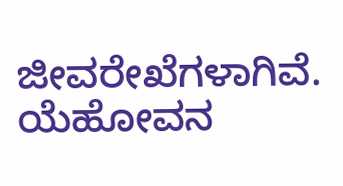ಜೀವರೇಖೆಗಳಾಗಿವೆ. ಯೆಹೋವನ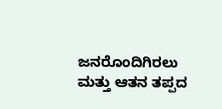ಜನರೊಂದಿಗಿರಲು ಮತ್ತು ಆತನ ತಪ್ಪದ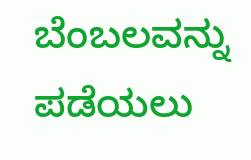ಬೆಂಬಲವನ್ನು ಪಡೆಯಲು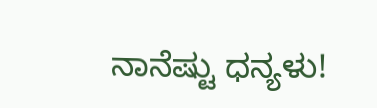ನಾನೆಷ್ಟು ಧನ್ಯಳು!